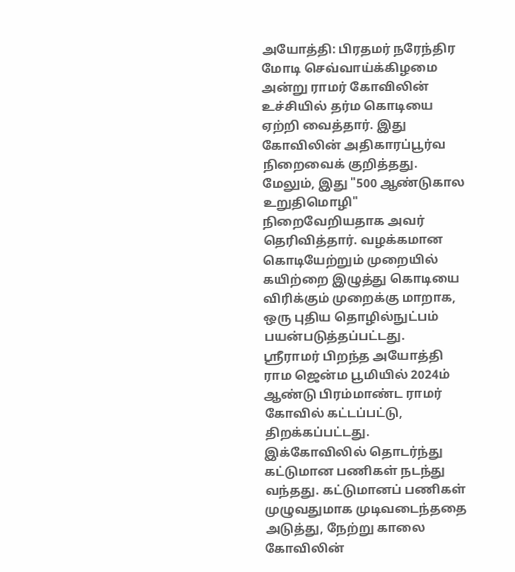அயோத்தி: பிரதமர் நரேந்திர மோடி செவ்வாய்க்கிழமை அன்று ராமர் கோவிலின் உச்சியில் தர்ம கொடியை ஏற்றி வைத்தார். இது கோவிலின் அதிகாரப்பூர்வ நிறைவைக் குறித்தது. மேலும், இது "500 ஆண்டுகால உறுதிமொழி" நிறைவேறியதாக அவர் தெரிவித்தார். வழக்கமான கொடியேற்றும் முறையில் கயிற்றை இழுத்து கொடியை விரிக்கும் முறைக்கு மாறாக, ஒரு புதிய தொழில்நுட்பம் பயன்படுத்தப்பட்டது.
ஸ்ரீராமர் பிறந்த அயோத்தி ராம ஜென்ம பூமியில் 2024ம் ஆண்டு பிரம்மாண்ட ராமர் கோவில் கட்டப்பட்டு, திறக்கப்பட்டது. இக்கோவிலில் தொடர்ந்து கட்டுமான பணிகள் நடந்து வந்தது. கட்டுமானப் பணிகள் முழுவதுமாக முடிவடைந்ததை அடுத்து, நேற்று காலை கோவிலின்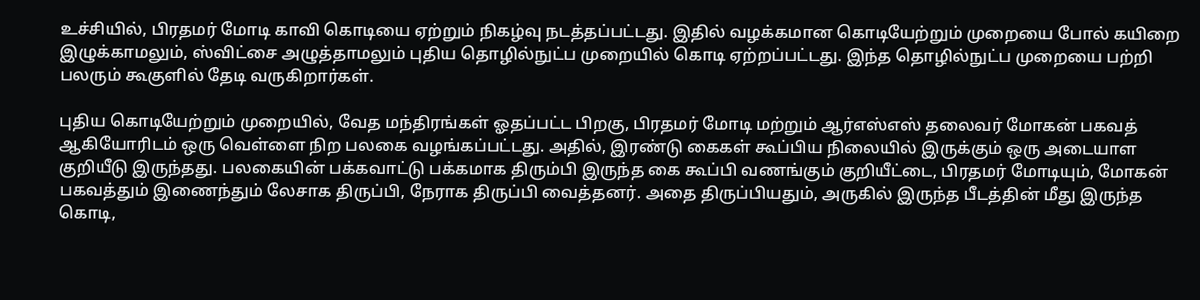உச்சியில், பிரதமர் மோடி காவி கொடியை ஏற்றும் நிகழ்வு நடத்தப்பட்டது. இதில் வழக்கமான கொடியேற்றும் முறையை போல் கயிறை இழுக்காமலும், ஸ்விட்சை அழுத்தாமலும் புதிய தொழில்நுட்ப முறையில் கொடி ஏற்றப்பட்டது. இந்த தொழில்நுட்ப முறையை பற்றி பலரும் கூகுளில் தேடி வருகிறார்கள்.

புதிய கொடியேற்றும் முறையில், வேத மந்திரங்கள் ஓதப்பட்ட பிறகு, பிரதமர் மோடி மற்றும் ஆர்எஸ்எஸ் தலைவர் மோகன் பகவத் ஆகியோரிடம் ஒரு வெள்ளை நிற பலகை வழங்கப்பட்டது. அதில், இரண்டு கைகள் கூப்பிய நிலையில் இருக்கும் ஒரு அடையாள குறியீடு இருந்தது. பலகையின் பக்கவாட்டு பக்கமாக திரும்பி இருந்த கை கூப்பி வணங்கும் குறியீட்டை, பிரதமர் மோடியும், மோகன் பகவத்தும் இணைந்தும் லேசாக திருப்பி, நேராக திருப்பி வைத்தனர். அதை திருப்பியதும், அருகில் இருந்த பீடத்தின் மீது இருந்த கொடி,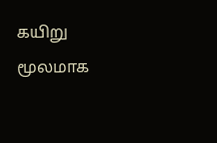கயிறு மூலமாக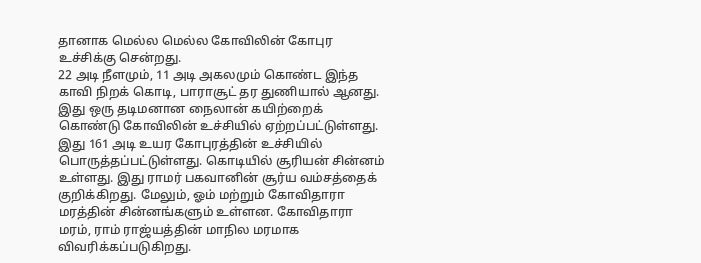தானாக மெல்ல மெல்ல கோவிலின் கோபுர உச்சிக்கு சென்றது.
22 அடி நீளமும், 11 அடி அகலமும் கொண்ட இந்த காவி நிறக் கொடி, பாராசூட் தர துணியால் ஆனது. இது ஒரு தடிமனான நைலான் கயிற்றைக் கொண்டு கோவிலின் உச்சியில் ஏற்றப்பட்டுள்ளது. இது 161 அடி உயர கோபுரத்தின் உச்சியில் பொருத்தப்பட்டுள்ளது. கொடியில் சூரியன் சின்னம் உள்ளது. இது ராமர் பகவானின் சூர்ய வம்சத்தைக் குறிக்கிறது. மேலும், ஓம் மற்றும் கோவிதாரா மரத்தின் சின்னங்களும் உள்ளன. கோவிதாரா மரம், ராம் ராஜ்யத்தின் மாநில மரமாக விவரிக்கப்படுகிறது.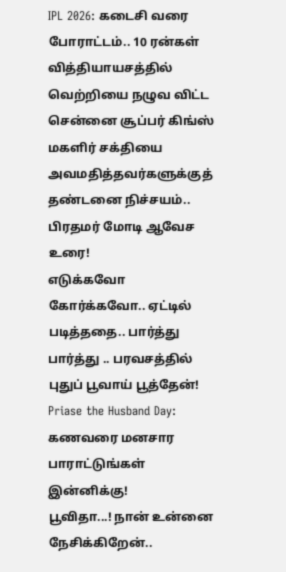IPL 2026: கடைசி வரை போராட்டம்.. 10 ரன்கள் வித்தியாயசத்தில் வெற்றியை நழுவ விட்ட சென்னை சூப்பர் கிங்ஸ்
மகளிர் சக்தியை அவமதித்தவர்களுக்குத் தண்டனை நிச்சயம்.. பிரதமர் மோடி ஆவேச உரை!
எடுக்கவோ கோர்க்கவோ.. ஏட்டில் படித்ததை.. பார்த்து பார்த்து .. பரவசத்தில் புதுப் பூவாய் பூத்தேன்!
Priase the Husband Day: கணவரை மனசார பாராட்டுங்கள் இன்னிக்கு!
பூவிதா...! நான் உன்னை நேசிக்கிறேன்..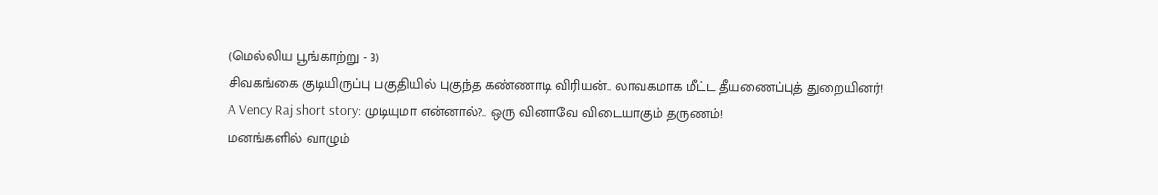(மெல்லிய பூங்காற்று - 3)
சிவகங்கை குடியிருப்பு பகுதியில் புகுந்த கண்ணாடி விரியன்.. லாவகமாக மீட்ட தீயணைப்புத் துறையினர்!
A Vency Raj short story: முடியுமா என்னால்?.. ஒரு வினாவே விடையாகும் தருணம்!
மனங்களில் வாழும்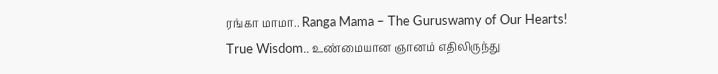ரங்கா மாமா.. Ranga Mama – The Guruswamy of Our Hearts!
True Wisdom.. உண்மையான ஞானம் எதிலிருந்து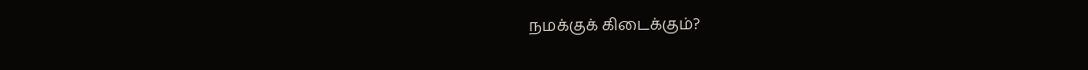நமக்குக் கிடைக்கும்?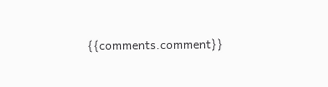{{comments.comment}}